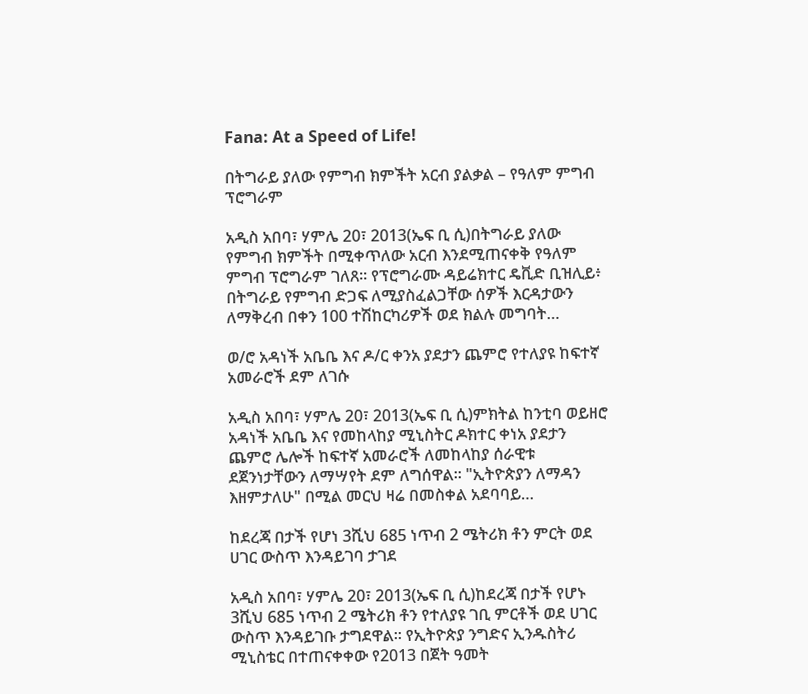Fana: At a Speed of Life!

በትግራይ ያለው የምግብ ክምችት አርብ ያልቃል – የዓለም ምግብ ፕሮግራም

አዲስ አበባ፣ ሃምሌ 20፣ 2013(ኤፍ ቢ ሲ)በትግራይ ያለው የምግብ ክምችት በሚቀጥለው አርብ እንደሚጠናቀቅ የዓለም ምግብ ፕሮግራም ገለጸ፡፡ የፕሮግራሙ ዳይሬክተር ዴቪድ ቢዝሊይ፥ በትግራይ የምግብ ድጋፍ ለሚያስፈልጋቸው ሰዎች እርዳታውን ለማቅረብ በቀን 100 ተሽከርካሪዎች ወደ ክልሉ መግባት…

ወ/ሮ አዳነች አቤቤ እና ዶ/ር ቀንአ ያደታን ጨምሮ የተለያዩ ከፍተኛ አመራሮች ደም ለገሱ

አዲስ አበባ፣ ሃምሌ 20፣ 2013(ኤፍ ቢ ሲ)ምክትል ከንቲባ ወይዘሮ አዳነች አቤቤ እና የመከላከያ ሚኒስትር ዶክተር ቀነአ ያደታን ጨምሮ ሌሎች ከፍተኛ አመራሮች ለመከላከያ ሰራዊቱ ደጀንነታቸውን ለማሣየት ደም ለግሰዋል፡፡ "ኢትዮጵያን ለማዳን እዘምታለሁ" በሚል መርህ ዛሬ በመስቀል አደባባይ…

ከደረጃ በታች የሆነ 3ሺህ 685 ነጥብ 2 ሜትሪክ ቶን ምርት ወደ ሀገር ውስጥ እንዳይገባ ታገደ

አዲስ አበባ፣ ሃምሌ 20፣ 2013(ኤፍ ቢ ሲ)ከደረጃ በታች የሆኑ 3ሺህ 685 ነጥብ 2 ሜትሪክ ቶን የተለያዩ ገቢ ምርቶች ወደ ሀገር ውስጥ እንዳይገቡ ታግደዋል፡፡ የኢትዮጵያ ንግድና ኢንዱስትሪ ሚኒስቴር በተጠናቀቀው የ2013 በጀት ዓመት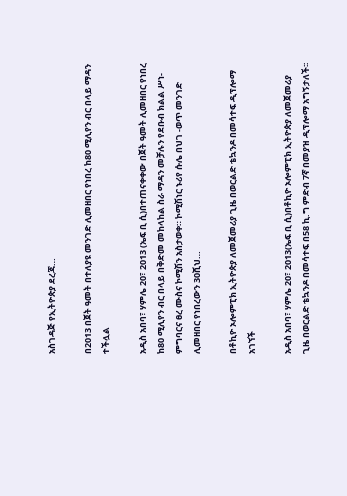አስገዳጅ የኢትዮጵያ ደረጃ…

በ2013 በጀት ዓመት በተለያዩ መንገድ ሊመዘበር የነበረ ከ80 ሚሊየን ብር በላይ ማዳን ተችሏል

አዲስ አበባ፣ ሃምሌ 20፣ 2013 (ኤፍ ቢ ሲ)በተጠናቀቀው በጀት ዓመት ሊመዘበር የነበረ ከ80 ሚሊየን ብር በላይ በቅድመ መከላከል ስራ ማዳን መቻሉን የደቡብ ክልል ሥነ-ምግባርና ፀረ ሙስና ኮሚሽን አስታወቀ። ኮሚሽነር ኑሪየ ሱሌ በህገ -ወጥ መንገድ ሊመዘበር የነበረውን 30ሺህ…

በቶኪዮ ኦሎምፒክ ኢትዮጵያ ለመጀመሪያ ጊዜ በወርልድ ቴኳንዶ በመሳተፍ ዲፕሎማ አገኘች

አዲስ አበባ፣ ሃምሌ 20፣ 2013(ኤፍ ቢ ሲ)በቶኪዮ ኦሎምፒክ ኢትዮጵያ ለመጀመሪያ ጊዜ በወርልድ ቴኳንዶ በመሳተፍ በ58 ኪ.ግ ምድብ 7ኛ በመያዝ ዲፕሎማ አግኝታለች፡፡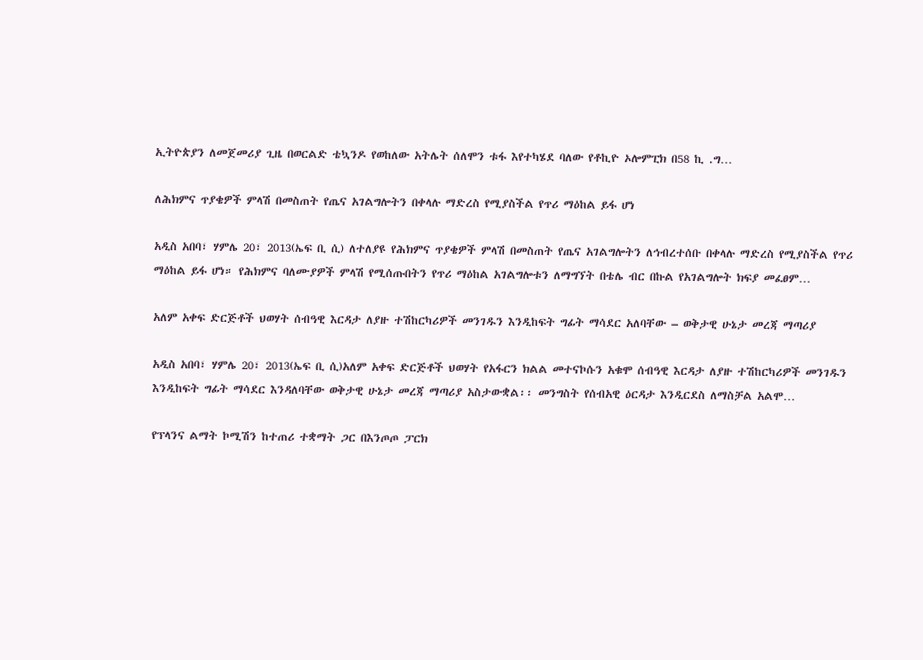ኢትዮጵያን ለመጀመሪያ ጊዜ በወርልድ ቴኳንዶ የወከለው አትሌት ሰለሞን ቱፋ እየተካሄደ ባለው የቶኪዮ ኦሎምፒክ በ58 ኪ .ግ…

ለሕክምና ጥያቄዎች ምላሽ በመስጠት የጤና አገልግሎትን በቀላሉ ማድረስ የሚያስችል የጥሪ ማዕከል ይፋ ሆነ

አዲስ አበባ፣ ሃምሌ 20፣ 2013(ኤፍ ቢ ሲ) ለተለያዩ የሕክምና ጥያቄዎች ምላሽ በመስጠት የጤና አገልግሎትን ለኅብረተሰቡ በቀላሉ ማድረስ የሚያስችል የጥሪ ማዕከል ይፋ ሆነ። የሕክምና ባለሙያዎች ምላሽ የሚሰጡበትን የጥሪ ማዕከል አገልግሎቱን ለማግኘት በቴሌ ብር በኩል የአገልግሎት ክፍያ መፈፀም…

አለም አቀፍ ድርጅቶች ህወሃት ሰብዓዊ እርዳታ ለያዙ ተሽከርካሪዎች መንገዱን እንዲከፍት ግፊት ማሳደር አለባቸው – ወቅታዊ ሁኔታ መረጃ ማጣሪያ

አዲስ አበባ፣ ሃምሌ 20፣ 2013(ኤፍ ቢ ሲ)አለም አቀፍ ድርጅቶች ህወሃት የአፋርን ክልል መተናኮሱን አቁሞ ሰብዓዊ እርዳታ ለያዙ ተሽከርካሪዎች መንገዱን እንዲከፍት ግፊት ማሳደር እንዳለባቸው ወቅታዊ ሁኔታ መረጃ ማጣሪያ አስታውቋል፡፡ መንግስት የሰብአዊ ዕርዳታ እንዲርደስ ለማስቻል አልሞ…

የፕላንና ልማት ኮሚሽን ከተጠሪ ተቋማት ጋር በእንጦጦ ፓርክ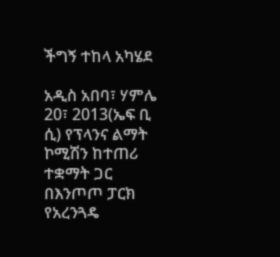ችግኝ ተከላ አካሄደ

አዲስ አበባ፣ ሃምሌ 20፣ 2013(ኤፍ ቢ ሲ) የፕላንና ልማት ኮሚሽን ከተጠሪ ተቋማት ጋር በእንጦጦ ፓርክ የአረንጓዴ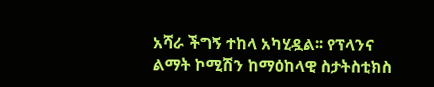አሻራ ችግኝ ተከላ አካሂዷል፡፡ የፕላንና ልማት ኮሚሽን ከማዕከላዊ ስታትስቲክስ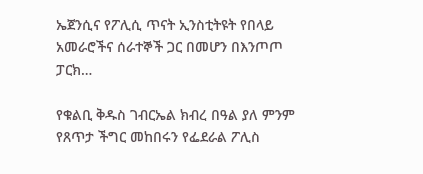ኤጀንሲና የፖሊሲ ጥናት ኢንስቲትዩት የበላይ አመራሮችና ሰራተኞች ጋር በመሆን በእንጦጦ ፓርክ…

የቁልቢ ቅዱስ ገብርኤል ክብረ በዓል ያለ ምንም የጸጥታ ችግር መከበሩን የፌደራል ፖሊስ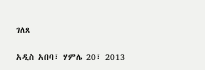ገለጸ

አዲስ አበባ፣ ሃምሌ 20፣ 2013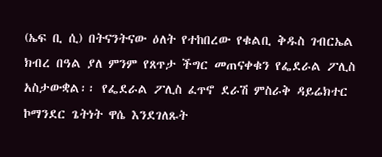(ኤፍ ቢ ሲ) በትናንትናው ዕለት የተከበረው የቁልቢ ቅዱስ ገብርኤል ክብረ በዓል ያለ ምንም የጸጥታ ችግር መጠናቀቁን የፌደራል ፖሊስ አስታውቋል፡፡ የፌደራል ፖሊስ ፈጥኖ ደራሽ ምስራቅ ዳይሬክተር ኮማንደር ጌትነት ዋሴ እንደገለጹት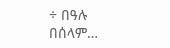÷ በዓሉ በሰላም…